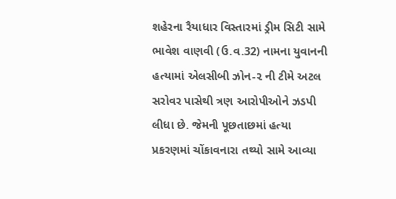શહેરના રૈયાધાર વિસ્તારમાં ડ્રીમ સિટી સામે ભાવેશ વાણવી (ઉ.વ.32) નામના યુવાનની હત્યામાં એલસીબી ઝોન-૨ ની ટીમે અટલ સરોવર પાસેથી ત્રણ આરોપીઓને ઝડપી લીધા છે. જેમની પૂછતાછમાં હત્યા પ્રકરણમાં ચોંકાવનારા તથ્યો સામે આવ્યા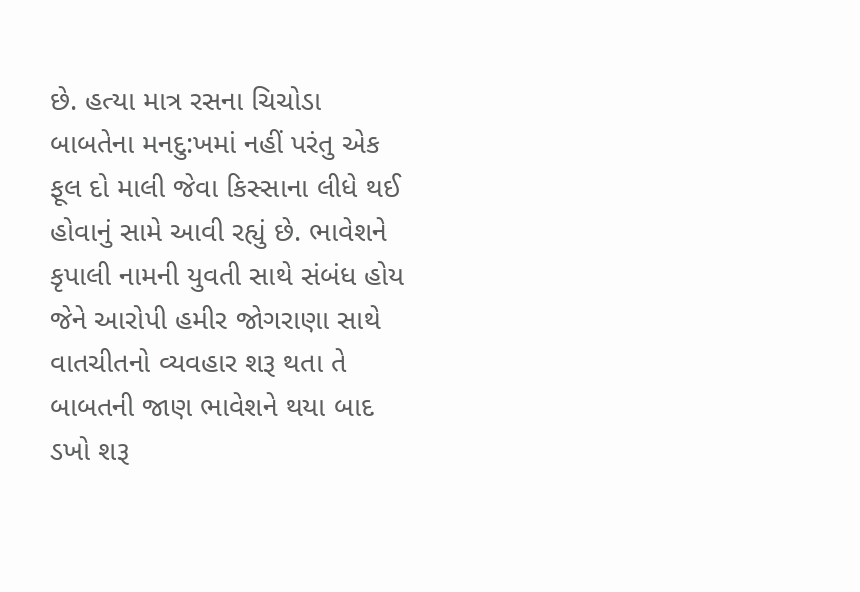છે. હત્યા માત્ર રસના ચિચોડા બાબતેના મનદુ:ખમાં નહીં પરંતુ એક ફૂલ દો માલી જેવા કિસ્સાના લીધે થઈ હોવાનું સામે આવી રહ્યું છે. ભાવેશને કૃપાલી નામની યુવતી સાથે સંબંધ હોય જેને આરોપી હમીર જોગરાણા સાથે વાતચીતનો વ્યવહાર શરૂ થતા તે બાબતની જાણ ભાવેશને થયા બાદ ડખો શરૂ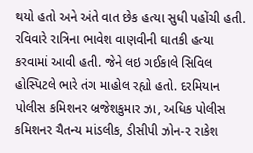થયો હતો અને અંતે વાત છેક હત્યા સુધી પહોંચી હતી.
રવિવારે રાત્રિના ભાવેશ વાણવીની ઘાતકી હત્યા કરવામાં આવી હતી. જેને લઇ ગઈકાલે સિવિલ હોસ્પિટલે ભારે તંગ માહોલ રહ્યો હતો. દરમિયાન પોલીસ કમિશનર બ્રજેશકુમાર ઝા, અધિક પોલીસ કમિશનર ચૈતન્ય માંડલીક, ડીસીપી ઝોન-૨ રાકેશ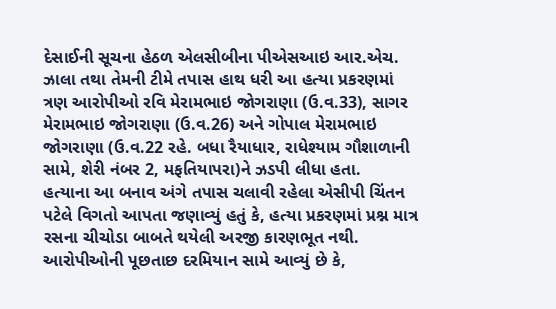દેસાઈની સૂચના હેઠળ એલસીબીના પીએસઆઇ આર.એચ. ઝાલા તથા તેમની ટીમે તપાસ હાથ ધરી આ હત્યા પ્રકરણમાં ત્રણ આરોપીઓ રવિ મેરામભાઇ જોગરાણા (ઉ.વ.33), સાગર મેરામભાઇ જોગરાણા (ઉ.વ.26) અને ગોપાલ મેરામભાઇ જોગરાણા (ઉ.વ.22 રહે. બધા રૈયાધાર, રાધેશ્યામ ગૌશાળાની સામે, શેરી નંબર 2, મફતિયાપરા)ને ઝડપી લીધા હતા.
હત્યાના આ બનાવ અંગે તપાસ ચલાવી રહેલા એસીપી ચિંતન પટેલે વિગતો આપતા જણાવ્યું હતું કે, હત્યા પ્રકરણમાં પ્રશ્ન માત્ર રસના ચીચોડા બાબતે થયેલી અરજી કારણભૂત નથી. આરોપીઓની પૂછતાછ દરમિયાન સામે આવ્યું છે કે,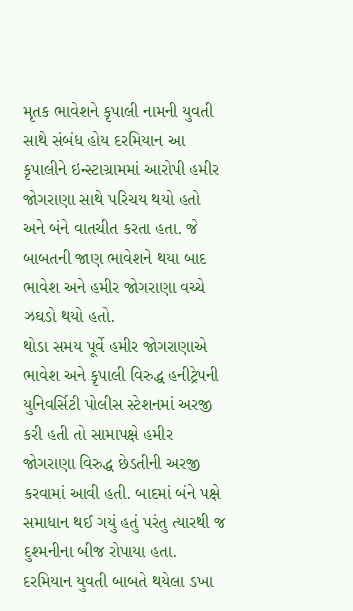મૃતક ભાવેશને કૃપાલી નામની યુવતી સાથે સંબંધ હોય દરમિયાન આ કૃપાલીને ઇન્સ્ટાગ્રામમાં આરોપી હમીર જોગરાણા સાથે પરિચય થયો હતો અને બંને વાતચીત કરતા હતા. જે બાબતની જાણ ભાવેશને થયા બાદ ભાવેશ અને હમીર જોગરાણા વચ્ચે ઝઘડો થયો હતો.
થોડા સમય પૂર્વે હમીર જોગરાણાએ ભાવેશ અને કૃપાલી વિરુદ્ધ હનીટ્રેપની યુનિવર્સિટી પોલીસ સ્ટેશનમાં અરજી કરી હતી તો સામાપક્ષે હમીર જોગરાણા વિરુદ્ધ છેડતીની અરજી કરવામાં આવી હતી. બાદમાં બંને પક્ષે સમાધાન થઈ ગયું હતું પરંતુ ત્યારથી જ દુશ્મનીના બીજ રોપાયા હતા. દરમિયાન યુવતી બાબતે થયેલા ડખા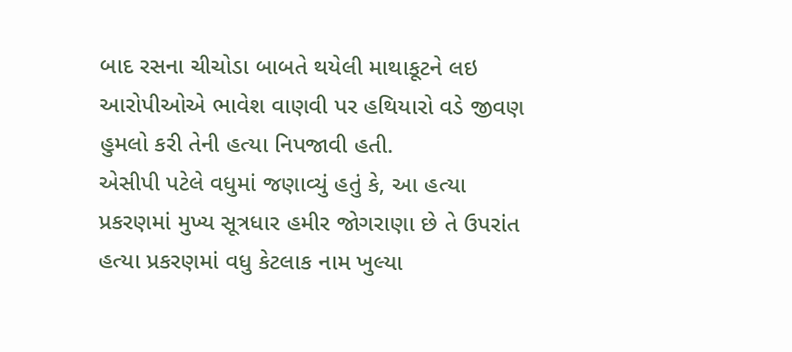બાદ રસના ચીચોડા બાબતે થયેલી માથાકૂટને લઇ આરોપીઓએ ભાવેશ વાણવી પર હથિયારો વડે જીવણ હુમલો કરી તેની હત્યા નિપજાવી હતી.
એસીપી પટેલે વધુમાં જણાવ્યું હતું કે, આ હત્યા પ્રકરણમાં મુખ્ય સૂત્રધાર હમીર જોગરાણા છે તે ઉપરાંત હત્યા પ્રકરણમાં વધુ કેટલાક નામ ખુલ્યા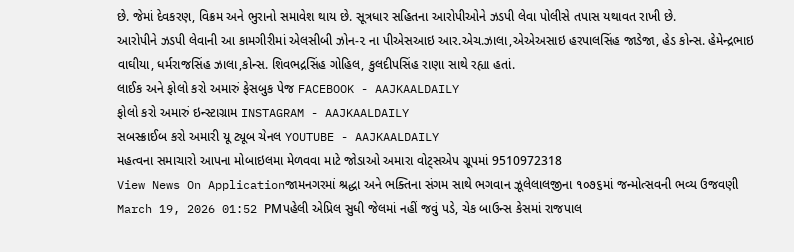છે. જેમાં દેવકરણ, વિક્રમ અને ભુરાનો સમાવેશ થાય છે. સૂત્રધાર સહિતના આરોપીઓને ઝડપી લેવા પોલીસે તપાસ યથાવત રાખી છે.
આરોપીને ઝડપી લેવાની આ કામગીરીમાં એલસીબી ઝોન-૨ ના પીએસઆઇ આર.એચ.ઝાલા,એએઅસાઇ હરપાલસિંહ જાડેજા, હેડ કોન્સ. હેમેન્દ્રભાઇ વાઘીયા, ધર્મરાજસિંહ ઝાલા,કોન્સ. શિવભદ્રસિંહ ગોહિલ, કુલદીપસિંહ રાણા સાથે રહ્યા હતાં.
લાઈક અને ફોલો કરો અમારું ફેસબુક પેજ FACEBOOK - AAJKAALDAILY
ફોલો કરો અમારું ઇન્સ્ટાગ્રામ INSTAGRAM - AAJKAALDAILY
સબસ્ક્રાઈબ કરો અમારી યૂ ટ્યૂબ ચેનલ YOUTUBE - AAJKAALDAILY
મહત્વના સમાચારો આપના મોબાઇલમા મેળવવા માટે જોડાઓ અમારા વોટ્સએપ ગ્રૂપમાં 9510972318
View News On Applicationજામનગરમાં શ્રદ્ધા અને ભક્તિના સંગમ સાથે ભગવાન ઝૂલેલાલજીના ૧૦૭૬માં જન્મોત્સવની ભવ્ય ઉજવણી
March 19, 2026 01:52 PMપહેલી એપ્રિલ સુધી જેલમાં નહીં જવું પડે, ચેક બાઉન્સ કેસમાં રાજપાલ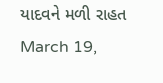યાદવને મળી રાહત
March 19,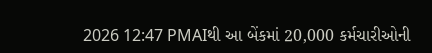2026 12:47 PMAIથી આ બેંકમાં 20,000 કર્મચારીઓની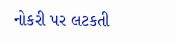નોકરી પર લટકતી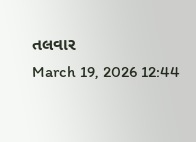તલવાર
March 19, 2026 12:44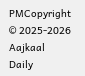PMCopyright © 2025-2026 Aajkaal Daily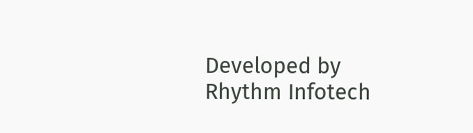Developed by Rhythm Infotech